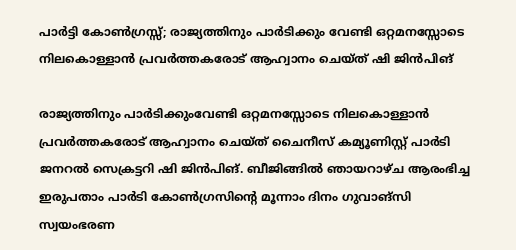പാർട്ടി കോൺഗ്രസ്സ്; രാജ്യത്തിനും പാർടിക്കും വേണ്ടി ഒറ്റമനസ്സോടെ നിലകൊള്ളാൻ പ്രവർത്തകരോട്‌ ആഹ്വാനം ചെയ്‌ത്‌ ഷി ജിൻപിങ്‌

രാജ്യത്തിനും പാർടിക്കുംവേണ്ടി ഒറ്റമനസ്സോടെ നിലകൊള്ളാൻ പ്രവർത്തകരോട്‌ ആഹ്വാനം ചെയ്‌ത്‌ ചൈനീസ്‌ കമ്യൂണിസ്റ്റ്‌ പാർടി ജനറൽ സെക്രട്ടറി ഷി ജിൻപിങ്‌. ബീജിങ്ങിൽ ഞായറാഴ്ച ആരംഭിച്ച ഇരുപതാം പാർടി കോൺഗ്രസിന്റെ മൂന്നാം ദിനം ഗുവാങ്‌സി സ്വയംഭരണ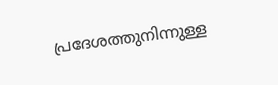പ്രദേശത്തുനിന്നുള്ള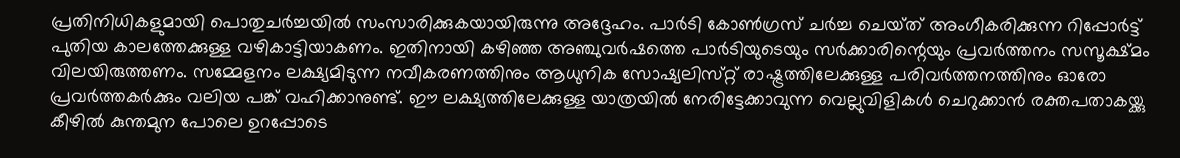പ്രതിനിധികളുമായി പൊതുചർച്ചയിൽ സംസാരിക്കുകയായിരുന്നു അദ്ദേഹം. പാർടി കോൺഗ്രസ്‌ ചർച്ച ചെയ്‌ത്‌ അംഗീകരിക്കുന്ന റിപ്പോർട്ട്‌ പുതിയ കാലത്തേക്കുള്ള വഴികാട്ടിയാകണം. ഇതിനായി കഴിഞ്ഞ അഞ്ചുവർഷത്തെ പാർടിയുടെയും സർക്കാരിന്റെയും പ്രവർത്തനം സസൂക്ഷ്‌മം വിലയിരുത്തണം. സമ്മേളനം ലക്ഷ്യമിടുന്ന നവീകരണത്തിനും ആധുനിക സോഷ്യലിസ്‌റ്റ്‌ രാഷ്ട്രത്തിലേക്കുള്ള പരിവർത്തനത്തിനും ഓരോ പ്രവർത്തകർക്കും വലിയ പങ്ക്‌ വഹിക്കാനുണ്ട്‌. ഈ ലക്ഷ്യത്തിലേക്കുള്ള യാത്രയിൽ നേരിട്ടേക്കാവുന്ന വെല്ലുവിളികൾ ചെറുക്കാൻ രക്തപതാകയ്ക്കു കീഴിൽ കുന്തമുന പോലെ ഉറപ്പോടെ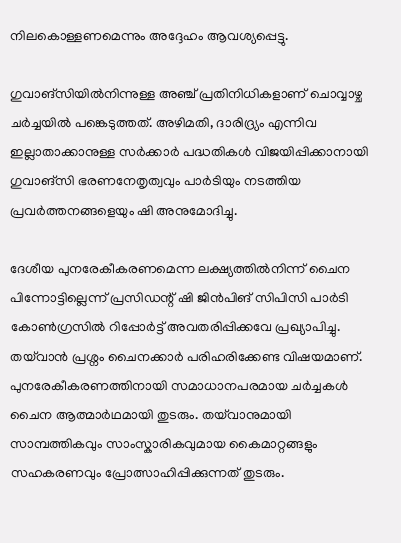നിലകൊള്ളണമെന്നും അദ്ദേഹം ആവശ്യപ്പെട്ടു.

ഗുവാങ്‌സിയിൽനിന്നുള്ള അഞ്ച്‌ പ്രതിനിധികളാണ്‌ ചൊവ്വാഴ്ച ചർച്ചയിൽ പങ്കെടുത്തത്‌. അഴിമതി, ദാരിദ്ര്യം എന്നിവ ഇല്ലാതാക്കാനുള്ള സർക്കാർ പദ്ധതികൾ വിജയിപ്പിക്കാനായി ഗുവാങ്‌സി ഭരണനേതൃത്വവും പാർടിയും നടത്തിയ പ്രവർത്തനങ്ങളെയും ഷി അനുമോദിച്ചു.

ദേശീയ പുനരേകീകരണമെന്ന ലക്ഷ്യത്തിൽനിന്ന്‌ ചൈന പിന്നോട്ടില്ലെന്ന്‌ പ്രസിഡന്റ്‌ ഷി ജിൻപിങ്‌ സിപിസി പാർടി കോൺഗ്രസിൽ റിപ്പോർട്ട്‌ അവതരിപ്പിക്കവേ പ്രഖ്യാപിച്ചു. തയ്‌വാൻ പ്രശ്നം ചൈനക്കാർ പരിഹരിക്കേണ്ട വിഷയമാണ്. പുനരേകീകരണത്തിനായി സമാധാനപരമായ ചർച്ചകൾ ചൈന ആത്മാർഥമായി തുടരും. തയ്‌വാനുമായി സാമ്പത്തികവും സാംസ്കാരികവുമായ കൈമാറ്റങ്ങളും സഹകരണവും പ്രോത്സാഹിപ്പിക്കുന്നത് തുടരും.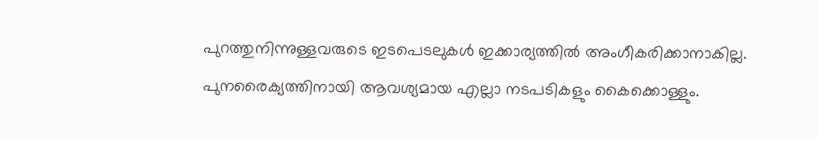പുറത്തുനിന്നുള്ളവരുടെ ഇടപെടലുകൾ ഇക്കാര്യത്തിൽ അംഗീകരിക്കാനാകില്ല. പുനരൈക്യത്തിനായി ആവശ്യമായ എല്ലാ നടപടികളും കൈക്കൊള്ളും.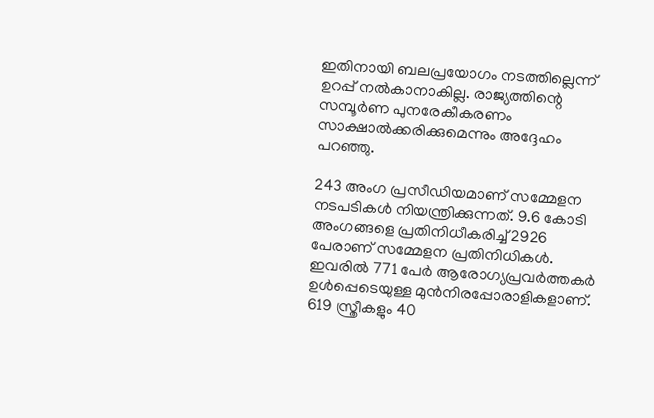ഇതിനായി ബലപ്രയോഗം നടത്തില്ലെന്ന്‌ ഉറപ്പ്‌ നൽകാനാകില്ല. രാജ്യത്തിന്റെ സമ്പൂർണ പുനരേകീകരണം സാക്ഷാൽക്കരിക്കുമെന്നും അദ്ദേഹം പറഞ്ഞു.

243 അംഗ പ്രസീഡിയമാണ്‌ സമ്മേളന നടപടികൾ നിയന്ത്രിക്കുന്നത്‌. 9.6 കോടി അംഗങ്ങളെ പ്രതിനിധീകരിച്ച്‌ 2926 പേരാണ്‌ സമ്മേളന പ്രതിനിധികൾ. ഇവരിൽ 771 പേർ ആരോഗ്യപ്രവർത്തകർ ഉൾപ്പെടെയുള്ള മുൻനിരപ്പോരാളികളാണ്‌. 619 സ്ത്രീകളും 40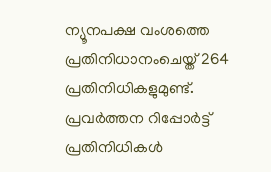ന്യൂനപക്ഷ വംശത്തെ പ്രതിനിധാനംചെയ്ത്‌ 264 പ്രതിനിധികളുമുണ്ട്‌. പ്രവർത്തന റിപ്പോർട്ട്‌ പ്രതിനിധികൾ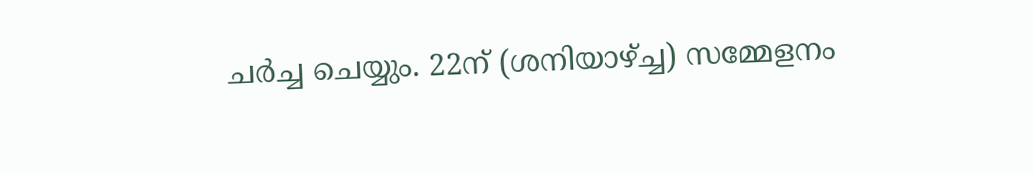ചർച്ച ചെയ്യും. 22ന്‌ (ശനിയാഴ്ച്ച) സമ്മേളനം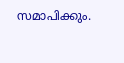സമാപിക്കും.